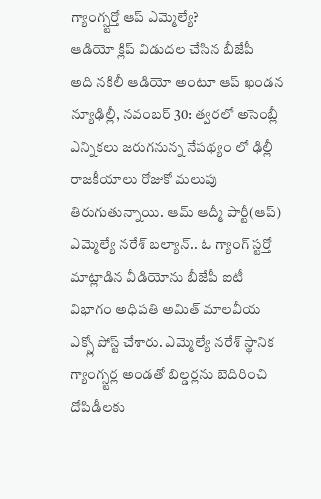గ్యాంగ్స్టర్తో ఆప్ ఎమ్మెల్యే?
ఆడియో క్లిప్ విడుదల చేసిన బీజేపీ
అది నకిలీ ఆడియో అంటూ ఆప్ ఖండన
న్యూఢిల్లీ, నవంబర్ 30: త్వరలో అసెంబ్లీ ఎన్నికలు జరుగనున్న నేపథ్యం లో ఢిల్లీ రాజకీయాలు రోజుకో మలుపు తిరుగుతున్నాయి. ఆమ్ ఆద్మీ పార్టీ(ఆప్) ఎమ్మెల్యే నరేశ్ బల్యాన్.. ఓ గ్యాంగ్ స్టర్తో మాట్లాడిన వీడియోను బీజేపీ ఐటీ విభాగం అధిపతి అమిత్ మాలవీయ ఎక్స్లో పోస్ట్ చేశారు. ఎమ్మెల్యే నరేశ్ స్థానిక గ్యాంగ్స్టర్ల అండతో బిల్డర్లను బెదిరించి దోపిడీలకు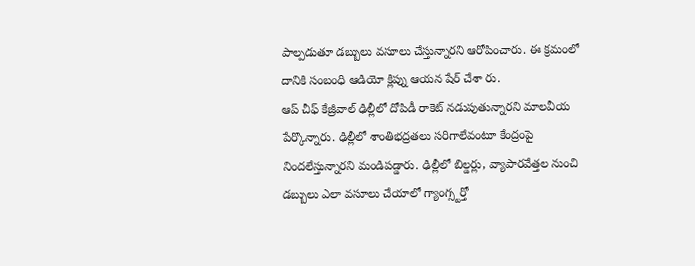పాల్పడుతూ డబ్బులు వసూలు చేస్తున్నారని ఆరోపించారు. ఈ క్రమంలో దానికి సంబంధి ఆడియో క్లిప్ను ఆయన షేర్ చేశా రు.
ఆప్ చీఫ్ కేజ్రీవాల్ ఢిల్లీలో దోపిడీ రాకెట్ నడుపుతున్నారని మాలవీయ పేర్కొన్నారు. ఢిల్లీలో శాంతిభద్రతలు సరిగాలేవంటూ కేంద్రంపై నిందలేస్తున్నారని మండిపడ్డారు. ఢిల్లీలో బిల్డర్లు, వ్యాపారవేత్తల నుంచి డబ్బులు ఎలా వసూలు చేయాలో గ్యాంగ్స్టర్తో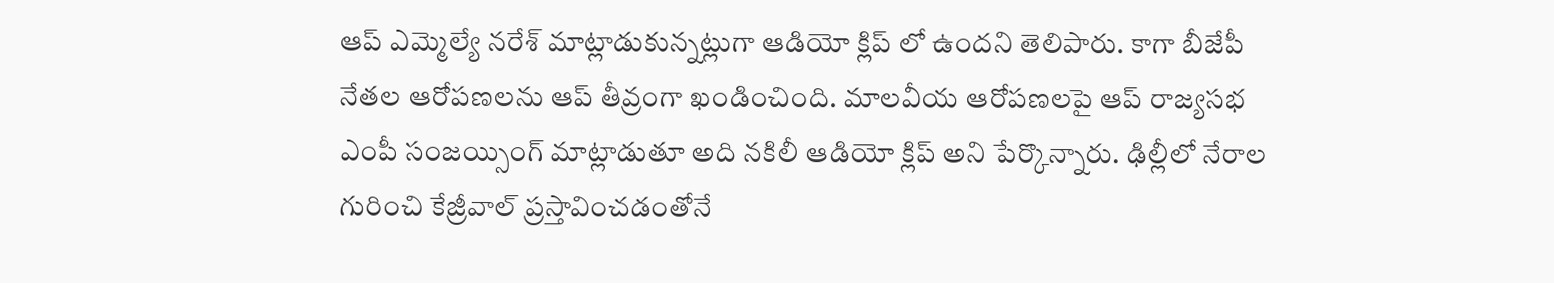ఆప్ ఎమ్మెల్యే నరేశ్ మాట్లాడుకున్నట్లుగా ఆడియో క్లిప్ లో ఉందని తెలిపారు. కాగా బీజేపీ నేతల ఆరోపణలను ఆప్ తీవ్రంగా ఖండించింది. మాలవీయ ఆరోపణలపై ఆప్ రాజ్యసభ ఎంపీ సంజయ్సింగ్ మాట్లాడుతూ అది నకిలీ ఆడియో క్లిప్ అని పేర్కొన్నారు. ఢిల్లీలో నేరాల గురించి కేజ్రీవాల్ ప్రస్తావించడంతోనే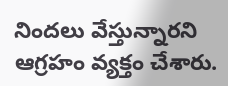నిందలు వేస్తున్నారని ఆగ్రహం వ్యక్తం చేశారు.